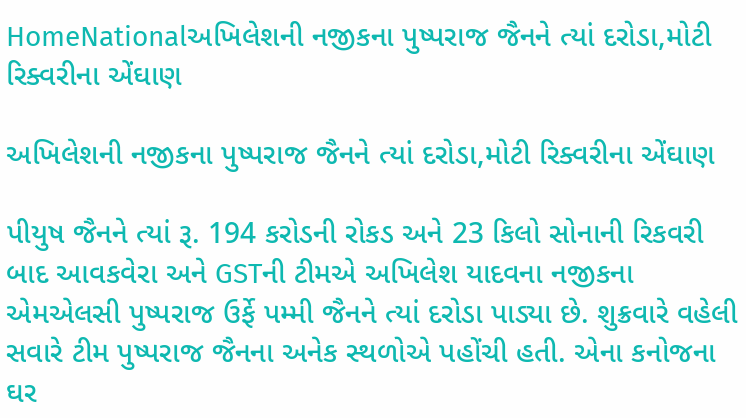HomeNationalઅખિલેશની નજીકના પુષ્પરાજ જૈનને ત્યાં દરોડા,મોટી રિક્વરીના એંઘાણ

અખિલેશની નજીકના પુષ્પરાજ જૈનને ત્યાં દરોડા,મોટી રિક્વરીના એંઘાણ

પીયુષ જૈનને ત્યાં રૂ. 194 કરોડની રોકડ અને 23 કિલો સોનાની રિકવરી બાદ આવકવેરા અને GSTની ટીમએ અખિલેશ યાદવના નજીકના એમએલસી પુષ્પરાજ ઉર્ફે પમ્મી જૈનને ત્યાં દરોડા પાડ્યા છે. શુક્રવારે વહેલી સવારે ટીમ પુષ્પરાજ જૈનના અનેક સ્થળોએ પહોંચી હતી. એના કનોજના ઘર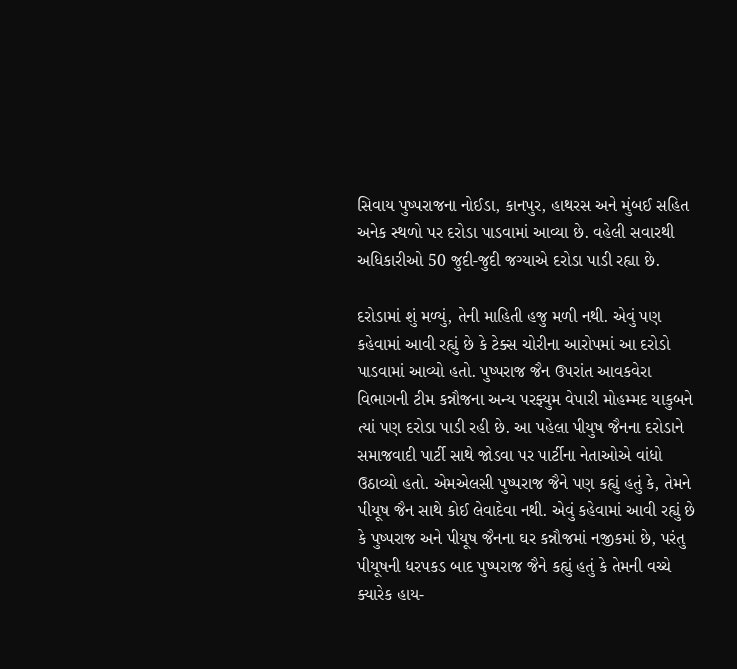સિવાય પુષ્પરાજના નોઈડા, કાનપુર, હાથરસ અને મુંબઈ સહિત અનેક સ્થળો પર દરોડા પાડવામાં આવ્યા છે. વહેલી સવારથી અધિકારીઓ 50 જુદી-જુદી જગ્યાએ દરોડા પાડી રહ્યા છે.

દરોડામાં શું મળ્યું, તેની માહિતી હજુ મળી નથી. એવું પણ કહેવામાં આવી રહ્યું છે કે ટેક્સ ચોરીના આરોપમાં આ દરોડો પાડવામાં આવ્યો હતો. પુષ્પરાજ જૈન ઉપરાંત આવકવેરા વિભાગની ટીમ કન્નૌજના અન્ય પરફ્યુમ વેપારી મોહમ્મદ યાકુબને ત્યાં પણ દરોડા પાડી રહી છે. આ પહેલા પીયુષ જૈનના દરોડાને સમાજવાદી પાર્ટી સાથે જોડવા પર પાર્ટીના નેતાઓએ વાંધો ઉઠાવ્યો હતો. એમએલસી પુષ્પરાજ જૈને પણ કહ્યું હતું કે, તેમને પીયૂષ જૈન સાથે કોઈ લેવાદેવા નથી. એવું કહેવામાં આવી રહ્યું છે કે પુષ્પરાજ અને પીયૂષ જૈનના ઘર કન્નૌજમાં નજીકમાં છે, પરંતુ પીયૂષની ધરપકડ બાદ પુષ્પરાજ જૈને કહ્યું હતું કે તેમની વચ્ચે ક્યારેક હાય-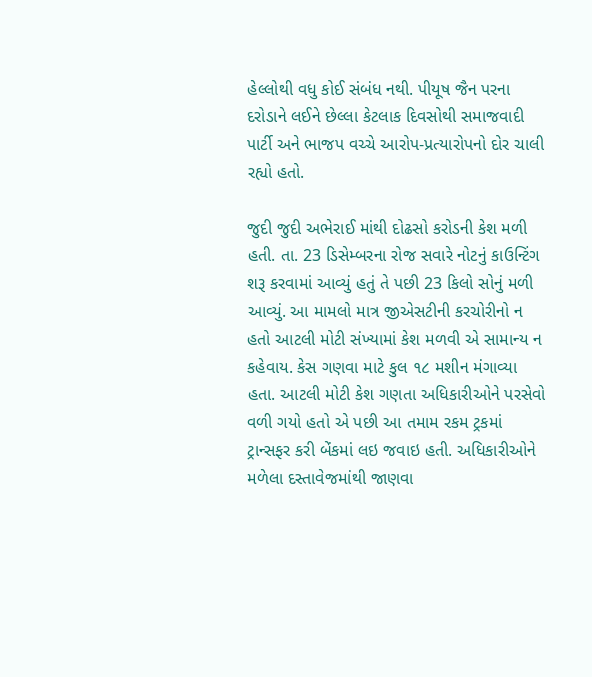હેલ્લોથી વધુ કોઈ સંબંધ નથી. પીયૂષ જૈન પરના દરોડાને લઈને છેલ્લા કેટલાક દિવસોથી સમાજવાદી પાર્ટી અને ભાજપ વચ્ચે આરોપ-પ્રત્યારોપનો દોર ચાલી રહ્યો હતો.

જુદી જુદી અભેરાઈ માંથી દોઢસો કરોડની કેશ મળી હતી. તા. 23 ડિસેમ્બરના રોજ સવારે નોટનું કાઉન્ટિંગ શરૂ કરવામાં આવ્યું હતું તે પછી 23 કિલો સોનું મળી આવ્યું. આ મામલો માત્ર જીએસટીની કરચોરીનો ન હતો આટલી મોટી સંખ્યામાં કેશ મળવી એ સામાન્ય ન કહેવાય. કેસ ગણવા માટે કુલ ૧૮ મશીન મંગાવ્યા હતા. આટલી મોટી કેશ ગણતા અધિકારીઓને પરસેવો વળી ગયો હતો એ પછી આ તમામ રકમ ટ્રકમાં ટ્રાન્સફર કરી બેંકમાં લઇ જવાઇ હતી. અધિકારીઓને મળેલા દસ્તાવેજમાંથી જાણવા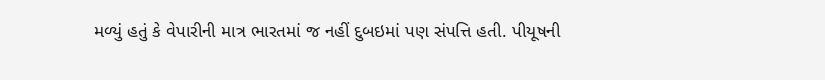મળ્યું હતું કે વેપારીની માત્ર ભારતમાં જ નહીં દુબઇમાં પણ સંપત્તિ હતી. પીયૂષની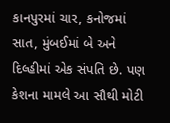કાનપુરમાં ચાર, કનોજમાં સાત, મુંબઈમાં બે અને દિલ્હીમાં એક સંપતિ છે. પણ કેશના મામલે આ સૌથી મોટી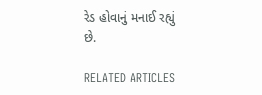રેડ હોવાનું મનાઈ રહ્યું છે.

RELATED ARTICLES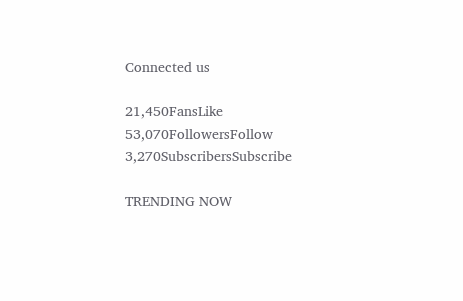Connected us

21,450FansLike
53,070FollowersFollow
3,270SubscribersSubscribe

TRENDING NOW